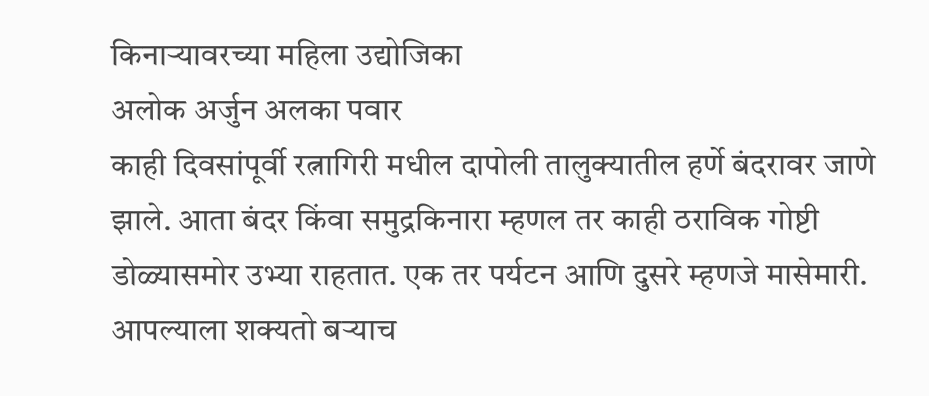किनाऱ्यावरच्या महिला उद्योजिका
अलोक अर्जुन अलका पवार
काही दिवसांपूर्वी रत्नागिरी मधील दापोली तालुक्यातील हर्णे बंदरावर जाणे झाले. आता बंदर किंवा समुद्रकिनारा म्हणल तर काही ठराविक गोष्टी डोळ्यासमोर उभ्या राहतात. एक तर पर्यटन आणि दुसरे म्हणजे मासेमारी. आपल्याला शक्यतो बऱ्याच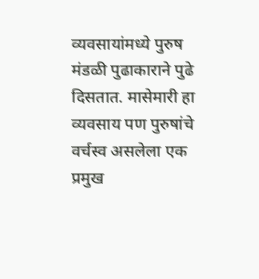व्यवसायांमध्ये पुरुष मंडळी पुढाकाराने पुढे दिसतात. मासेमारी हा व्यवसाय पण पुरुषांचे वर्चस्व असलेला एक प्रमुख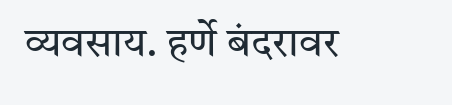व्यवसाय. हर्णे बंदरावर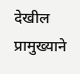देखील प्रामुख्याने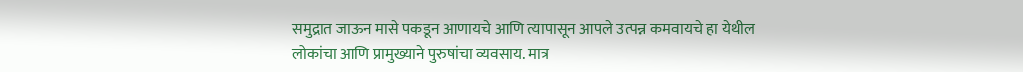समुद्रात जाऊन मासे पकडून आणायचे आणि त्यापासून आपले उत्पन्न कमवायचे हा येथील लोकांचा आणि प्रामुख्याने पुरुषांचा व्यवसाय. मात्र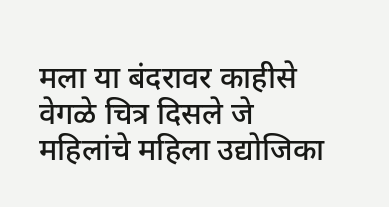मला या बंदरावर काहीसे वेगळे चित्र दिसले जे महिलांचे महिला उद्योजिका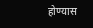होण्यास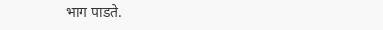भाग पाडते.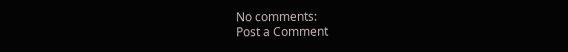No comments:
Post a Comment